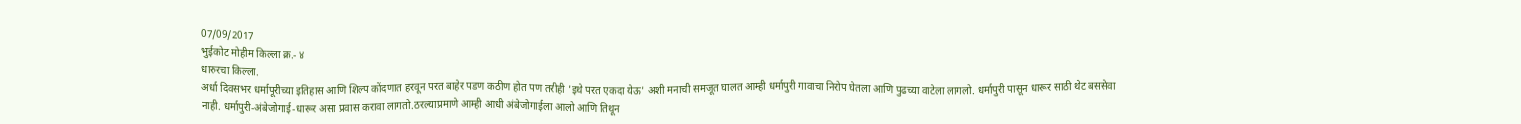07/09/2017
भुईकोट मोहीम किल्ला क्र.- ४
धारुरचा किल्ला.
अर्धा दिवसभर धर्मापूरीच्या इतिहास आणि शिल्प कोंदणात हरवून परत बाहेर पडण कठीण होत पण तरीही 'इथे परत एकदा येऊ' अशी मनाची समजूत घालत आम्ही धर्मापुरी गावाचा निरोप घेतला आणि पुढच्या वाटेला लागलो. धर्मापुरी पासून धारूर साठी थेट बससेवा नाही. धर्मापुरी-अंबेजोगाई-धारूर असा प्रवास करावा लागतो.ठरल्याप्रमाणे आम्ही आधी अंबेजोगाईला आलो आणि तिथून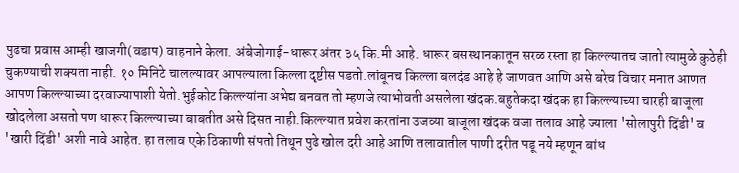पुढचा प्रवास आम्ही खाजगी(वडाप) वाहनाने केला. अंबेजोगाई-धारूर अंतर ३५ कि.मी आहे. धारूर बसस्थानकातून सरळ रस्ता हा किल्ल्यातच जातो त्यामुळे कुठेही चुकण्याची शक्यता नाही. १० मिनिटे चालल्यावर आपल्याला किल्ला दृष्टीस पडतो.लांबूनच किल्ला बलदंड आहे हे जाणवत आणि असे बरेच विचार मनात आणत आपण किल्ल्याच्या दरवाज्यापाशी येतो.भुईकोट किल्ल्यांना अभेद्य बनवत तो म्हणजे त्याभोवती असलेला खंदक.बहुतेकदा खंदक हा किल्ल्याच्या चारही बाजूला खोदलेला असतो पण धारूर किल्ल्याच्या बाबतीत असे दिसत नाही.किल्ल्यात प्रवेश करतांना उजव्या बाजूला खंदक वजा तलाव आहे ज्याला 'सोलापुरी दिंडी' व 'खारी दिंडी' अशी नावे आहेत. हा तलाव एके ठिकाणी संपतो तिथून पुढे खोल दरी आहे आणि तलावातील पाणी दरीत पडू नये म्हणून बांध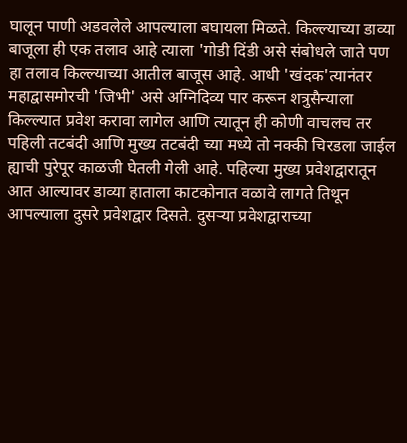घालून पाणी अडवलेले आपल्याला बघायला मिळते. किल्ल्याच्या डाव्या बाजूला ही एक तलाव आहे त्याला 'गोडी दिंडी असे संबोधले जाते पण हा तलाव किल्ल्याच्या आतील बाजूस आहे. आधी 'खंदक'त्यानंतर महाद्वासमोरची 'जिभी' असे अग्निदिव्य पार करून शत्रुसैन्याला किल्ल्यात प्रवेश करावा लागेल आणि त्यातून ही कोणी वाचलच तर पहिली तटबंदी आणि मुख्य तटबंदी च्या मध्ये तो नक्की चिरडला जाईल ह्याची पुरेपूर काळजी घेतली गेली आहे. पहिल्या मुख्य प्रवेशद्वारातून आत आल्यावर डाव्या हाताला काटकोनात वळावे लागते तिथून आपल्याला दुसरे प्रवेशद्वार दिसते. दुसऱ्या प्रवेशद्वाराच्या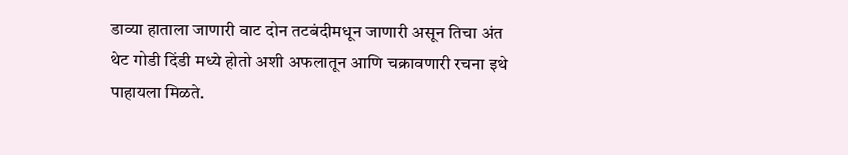डाव्या हाताला जाणारी वाट दोन तटबंदीमधून जाणारी असून तिचा अंत थेट गोडी दिंडी मध्ये होतो अशी अफलातून आणि चक्रावणारी रचना इथे पाहायला मिळते.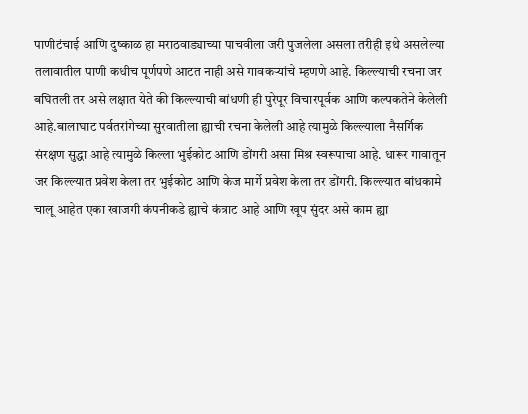पाणीटंचाई आणि दुष्काळ हा मराठवाड्याच्या पाचवीला जरी पुजलेला असला तरीही इथे असलेल्या तलावातील पाणी कधीच पूर्णपणे आटत नाही असे गावकऱ्यांचे म्हणणे आहे. किल्ल्याची रचना जर बघितली तर असे लक्षात येते की किल्ल्याची बांधणी ही पुरेपूर विचारपूर्वक आणि कल्पकतेने केलेली आहे.बालाघाट पर्वतरांगेच्या सुरवातीला ह्याची रचना केलेली आहे त्यामुळे किल्ल्याला नैसर्गिक संरक्षण सुद्धा आहे त्यामुळे किल्ला भुईकोट आणि डोंगरी असा मिश्र स्वरूपाचा आहे. धारूर गावातून जर किल्ल्यात प्रवेश केला तर भुईकोट आणि केज मार्गे प्रवेश केला तर डोंगरी. किल्ल्यात बांधकामे चालू आहेत एका खाजगी कंपनीकडे ह्याचे कंत्राट आहे आणि खूप सुंदर असे काम ह्या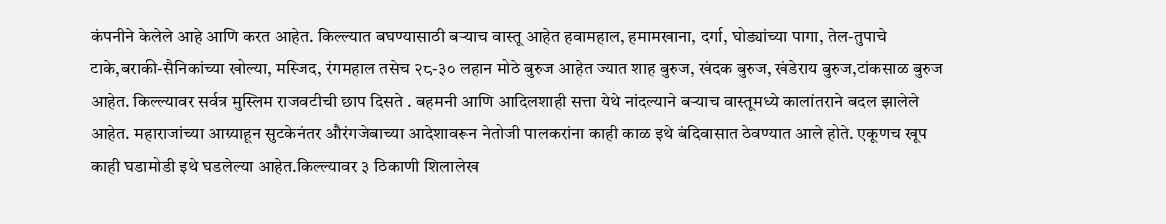कंपनीने केलेले आहे आणि करत आहेत. किल्ल्यात बघण्यासाठी बऱ्याच वास्तू आहेत हवामहाल, हमामखाना, दर्गा, घोड्यांच्या पागा, तेल-तुपाचे टाके,बराकी-सैनिकांच्या खोल्या, मस्जिद, रंगमहाल तसेच २८-३० लहान मोठे बुरुज आहेत ज्यात शाह बुरुज, खंदक बुरुज, खंडेराय बुरुज,टांकसाळ बुरुज आहेत. किल्ल्यावर सर्वत्र मुस्लिम राजवटीची छाप दिसते . बहमनी आणि आदिलशाही सत्ता येथे नांदल्याने बऱ्याच वास्तूमध्ये कालांतराने बदल झालेले आहेत. महाराजांच्या आग्र्याहून सुटकेनंतर औरंगजेबाच्या आदेशावरून नेतोजी पालकरांना काही काळ इथे बंदिवासात ठेवण्यात आले होते. एकूणच खूप काही घडामोडी इथे घडलेल्या आहेत.किल्ल्यावर ३ ठिकाणी शिलालेख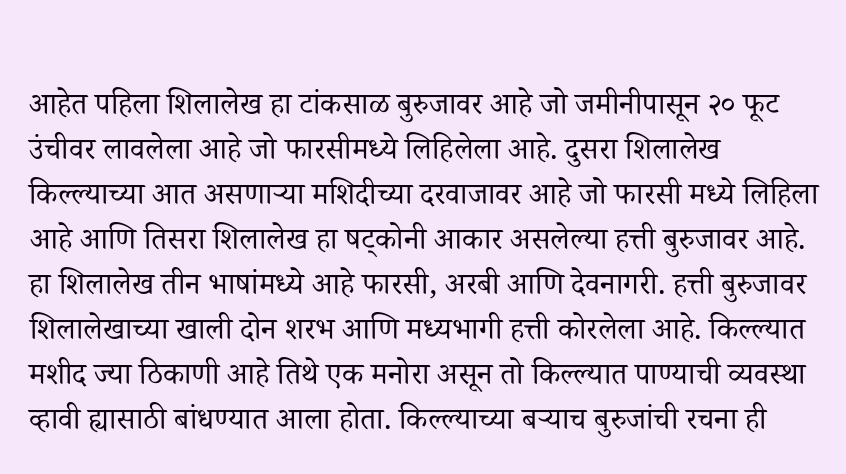आहेत पहिला शिलालेख हा टांकसाळ बुरुजावर आहे जो जमीनीपासून २० फूट उंचीवर लावलेला आहे जो फारसीमध्ये लिहिलेला आहे. दुसरा शिलालेख किल्ल्याच्या आत असणाऱ्या मशिदीच्या दरवाजावर आहे जो फारसी मध्ये लिहिला आहे आणि तिसरा शिलालेख हा षट्कोनी आकार असलेल्या हत्ती बुरुजावर आहे. हा शिलालेख तीन भाषांमध्ये आहे फारसी, अरबी आणि देवनागरी. हत्ती बुरुजावर शिलालेखाच्या खाली दोन शरभ आणि मध्यभागी हत्ती कोरलेला आहे. किल्ल्यात मशीद ज्या ठिकाणी आहे तिथे एक मनोरा असून तो किल्ल्यात पाण्याची व्यवस्था व्हावी ह्यासाठी बांधण्यात आला होता. किल्ल्याच्या बऱ्याच बुरुजांची रचना ही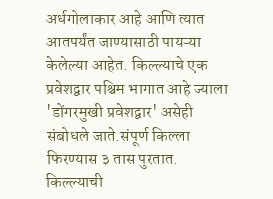अर्धगोलाकार आहे आणि त्यात आतपर्यंत जाण्यासाठी पायऱ्या केलेल्या आहेत. किल्ल्याचे एक प्रवेशद्वार पश्चिम भागात आहे ज्याला 'डोंगरमुखी प्रवेशद्वार' असेही संबोधले जाते.संपूर्ण किल्ला फिरण्यास ३ तास पुरतात. किल्ल्याची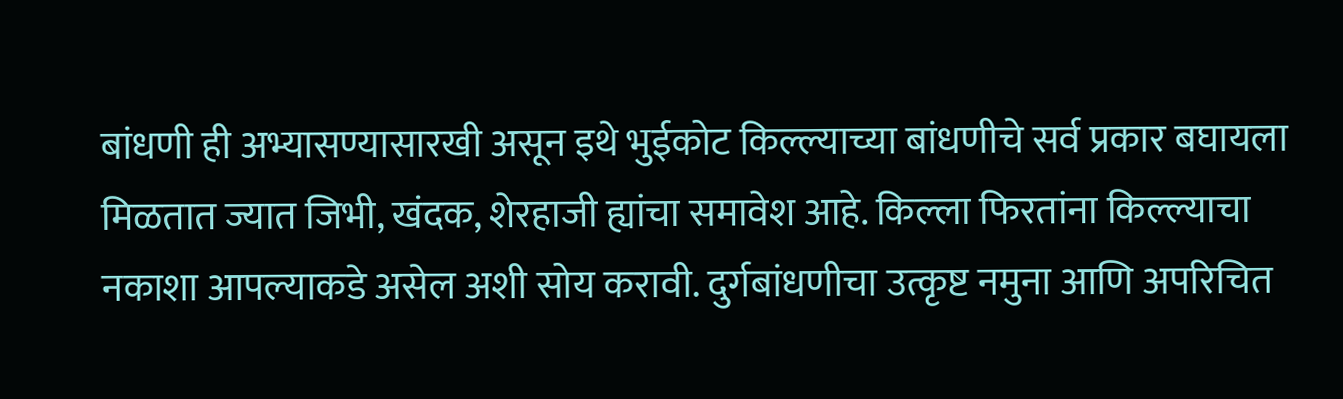बांधणी ही अभ्यासण्यासारखी असून इथे भुईकोट किल्ल्याच्या बांधणीचे सर्व प्रकार बघायला मिळतात ज्यात जिभी, खंदक, शेरहाजी ह्यांचा समावेश आहे. किल्ला फिरतांना किल्ल्याचा नकाशा आपल्याकडे असेल अशी सोय करावी. दुर्गबांधणीचा उत्कृष्ट नमुना आणि अपरिचित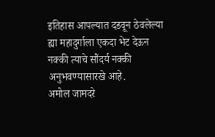इतिहास आपल्यात दडवून ठेवलेल्या ह्या महादुर्गाला एकदा भेट देऊन नक्की त्याचे सौंदर्य नक्की अनुभवण्यासारखे आहे.
अमोल जामदरे